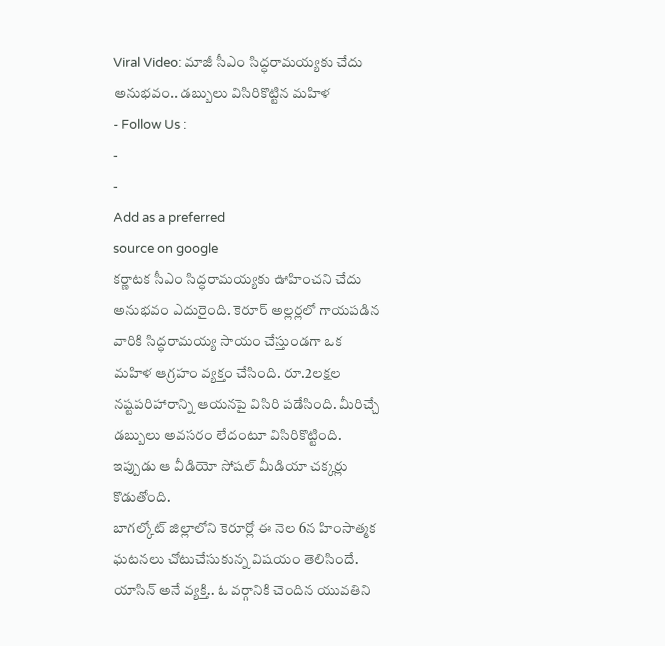Viral Video: మాజీ సీఎం సిద్ధరామయ్యకు చేదు అనుభవం.. డబ్బులు విసిరికొట్టిన మహిళ
- Follow Us :
-
-
Add as a preferred
source on google
కర్ణాటక సీఎం సిద్ధరామయ్యకు ఊహించని చేదు అనుభవం ఎదురైంది. కెరూర్ అల్లర్లలో గాయపడిన వారికి సిద్ధరామయ్య సాయం చేస్తుండగా ఒక మహిళ ఆగ్రహం వ్యక్తం చేసింది. రూ.2లక్షల నష్టపరిహారాన్ని ఆయనపై విసిరి పడేసింది. మీరిచ్చే డబ్బులు అవసరం లేదంటూ విసిరికొట్టింది. ఇప్పుడు ఆ వీడియో సోషల్ మీడియా చక్కర్లు కొడుతోంది.
బాగల్కోట్ జిల్లాలోని కెరూర్లో ఈ నెల 6న హింసాత్మక ఘటనలు చోటుచేసుకున్న విషయం తెలిసిందే. యాసిన్ అనే వ్యక్తి.. ఓ వర్గానికి చెందిన యువతిని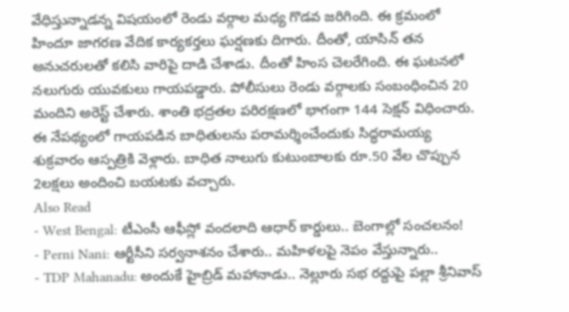వేధిస్తున్నాడన్న విషయంలో రెండు వర్గాల మధ్య గొడవ జరిగింది. ఈ క్రమంలో హిందూ జాగరణ వేదిక కార్యకర్తలు ఘర్షణకు దిగారు. దీంతో, యాసిన్ తన అనుచరులతో కలిసి వారిపై దాడి చేశాడు. దీంతో హింస చెలరేగింది. ఈ ఘటనలో నలుగురు యువకులు గాయపడ్డారు. పోలీసులు రెండు వర్గాలకు సంబంధించిన 20 మందిని అరెస్ట్ చేశారు. శాంతి భద్రతల పరిరక్షణలో భాగంగా 144 సెక్షన్ విధించారు. ఈ నేపథ్యంలో గాయపడిన బాధితులను పరామర్శించేందుకు సిద్ధరామయ్య శుక్రవారం ఆస్పత్రికి వెళ్లారు. బాధిత నాలుగు కుటుంబాలకు రూ.50 వేల చొప్పున 2లక్షలు అందించి బయటకు వచ్చారు.
Also Read
- West Bengal: టీఎంసీ ఆఫీస్లో వందలాది ఆధార్ కార్డులు.. బెంగాల్లో సంచలనం!
- Perni Nani: ఆర్టీసీని సర్వనాశనం చేశారు.. మహిళలపై నెపం వేస్తున్నారు..
- TDP Mahanadu: అందుకే హైబ్రిడ్ మహానాడు.. నెల్లూరు సభ రద్దుపై పల్లా శ్రీనివాస్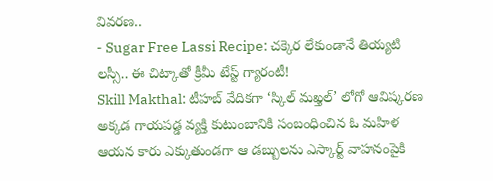వివరణ..
- Sugar Free Lassi Recipe: చక్కెర లేకుండానే తియ్యటి లస్సీ.. ఈ చిట్కాతో క్రీమీ టేస్ట్ గ్యారంటీ!
Skill Makthal: టీహబ్ వేదికగా ‘స్కిల్ మఖ్తల్’ లోగో ఆవిష్కరణ
అక్కడ గాయపడ్డ వ్యక్తి కుటుంబానికి సంబంధించిన ఓ మహిళ ఆయన కారు ఎక్కుతుండగా ఆ డబ్బులను ఎస్కార్ట్ వాహనంపైకి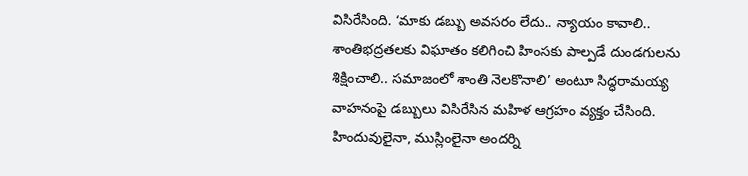విసిరేసింది. ‘మాకు డబ్బు అవసరం లేదు.. న్యాయం కావాలి.. శాంతిభద్రతలకు విఘాతం కలిగించి హింసకు పాల్పడే దుండగులను శిక్షించాలి.. సమాజంలో శాంతి నెలకొనాలి’ అంటూ సిద్ధరామయ్య వాహనంపై డబ్బులు విసిరేసిన మహిళ ఆగ్రహం వ్యక్తం చేసింది. హిందువులైనా, ముస్లింలైనా అందర్ని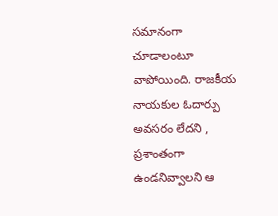సమానంగా చూడాలంటూ వాపోయింది. రాజకీయ నాయకుల ఓదార్పు అవసరం లేదని , ప్రశాంతంగా ఉండనివ్వాలని ఆ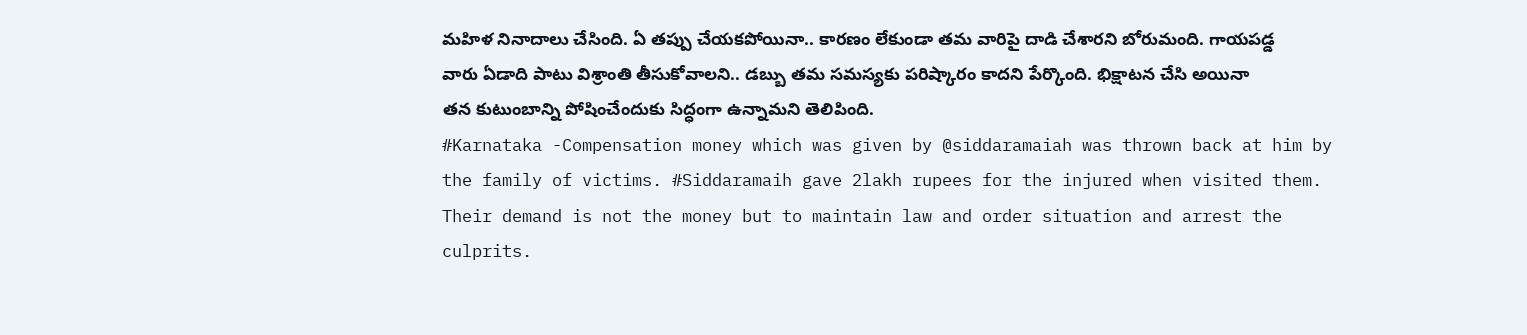మహిళ నినాదాలు చేసింది. ఏ తప్పు చేయకపోయినా.. కారణం లేకుండా తమ వారిపై దాడి చేశారని బోరుమంది. గాయపడ్డ వారు ఏడాది పాటు విశ్రాంతి తీసుకోవాలని.. డబ్బు తమ సమస్యకు పరిష్కారం కాదని పేర్కొంది. భిక్షాటన చేసి అయినా తన కుటుంబాన్ని పోషించేందుకు సిద్ధంగా ఉన్నామని తెలిపింది.
#Karnataka -Compensation money which was given by @siddaramaiah was thrown back at him by the family of victims. #Siddaramaih gave 2lakh rupees for the injured when visited them.
Their demand is not the money but to maintain law and order situation and arrest the culprits.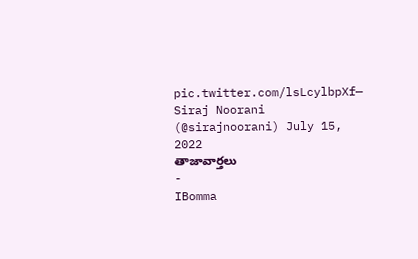pic.twitter.com/lsLcylbpXf— Siraj Noorani (@sirajnoorani) July 15, 2022
తాజావార్తలు
-
IBomma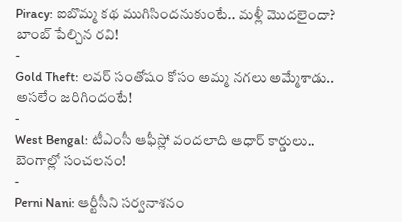Piracy: ఐబొమ్మ కథ ముగిసిందనుకుంటే.. మళ్లీ మొదలైందా? బాంబ్ పేల్చిన రవి!
-
Gold Theft: లవర్ సంతోషం కోసం అమ్మ నగలు అమ్మేశాడు.. అసలేం జరిగిందంటే!
-
West Bengal: టీఎంసీ ఆఫీస్లో వందలాది ఆధార్ కార్డులు.. బెంగాల్లో సంచలనం!
-
Perni Nani: ఆర్టీసీని సర్వనాశనం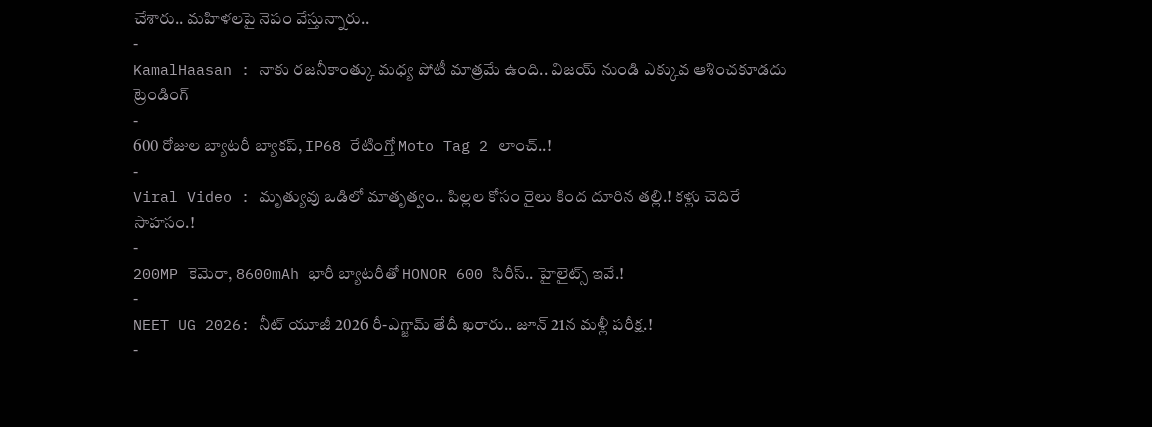చేశారు.. మహిళలపై నెపం వేస్తున్నారు..
-
KamalHaasan : నాకు రజనీకాంత్కు మధ్య పోటీ మాత్రమే ఉంది.. విజయ్ నుండి ఎక్కువ ఆశించకూడదు
ట్రెండింగ్
-
600 రోజుల బ్యాటరీ బ్యాకప్, IP68 రేటింగ్తో Moto Tag 2 లాంచ్..!
-
Viral Video : మృత్యువు ఒడిలో మాతృత్వం.. పిల్లల కోసం రైలు కింద దూరిన తల్లి.! కళ్లు చెదిరే సాహసం.!
-
200MP కెమెరా, 8600mAh భారీ బ్యాటరీతో HONOR 600 సిరీస్.. హైలైట్స్ ఇవే.!
-
NEET UG 2026: నీట్ యూజీ 2026 రీ-ఎగ్జామ్ తేదీ ఖరారు.. జూన్ 21న మళ్లీ పరీక్ష.!
-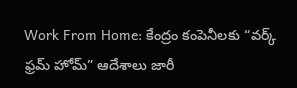Work From Home: కేంద్రం కంపెనీలకు “వర్క్ ఫ్రమ్ హోమ్” ఆదేశాలు జారీ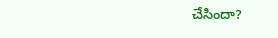చేసిందా?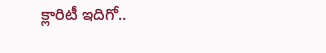క్లారిటీ ఇదిగో..